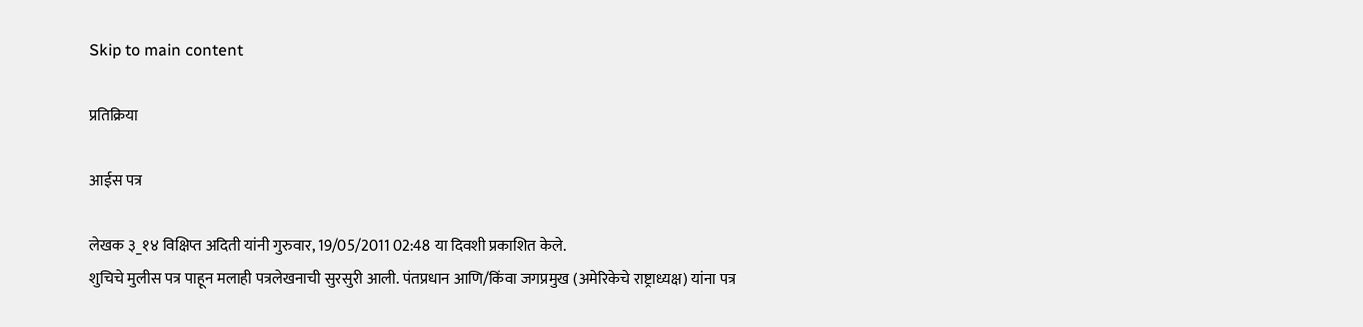Skip to main content

प्रतिक्रिया

आईस पत्र

लेखक ३_१४ विक्षिप्त अदिती यांनी गुरुवार, 19/05/2011 02:48 या दिवशी प्रकाशित केले.
शुचिचे मुलीस पत्र पाहून मलाही पत्रलेखनाची सुरसुरी आली. पंतप्रधान आणि/किंवा जगप्रमुख (अमेरिकेचे राष्ट्राध्यक्ष) यांना पत्र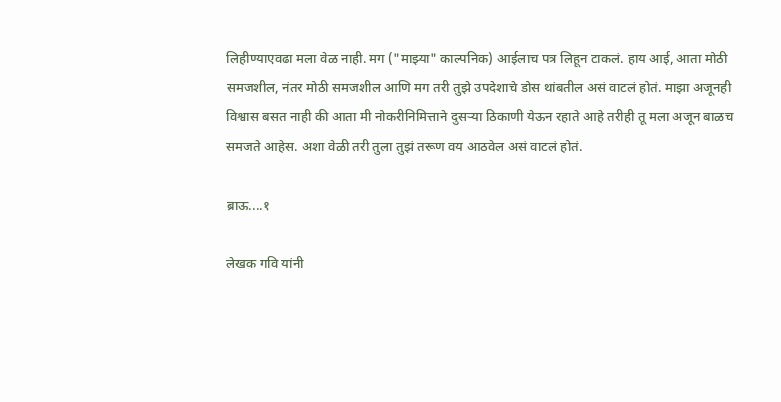लिहीण्याएवढा मला वेळ नाही. मग ("माझ्या" काल्पनिक) आईलाच पत्र लिहून टाकलं. हाय आई, आता मोठी समजशील, नंतर मोठी समजशील आणि मग तरी तुझे उपदेशाचे डोस थांबतील असं वाटलं होतं. माझा अजूनही विश्वास बसत नाही की आता मी नोकरीनिमित्ताने दुसर्‍या ठिकाणी येऊन रहाते आहे तरीही तू मला अजून बाळच समजते आहेस. अशा वेळी तरी तुला तुझं तरूण वय आठवेल असं वाटलं होतं.

ब्राऊ....१

लेखक गवि यांनी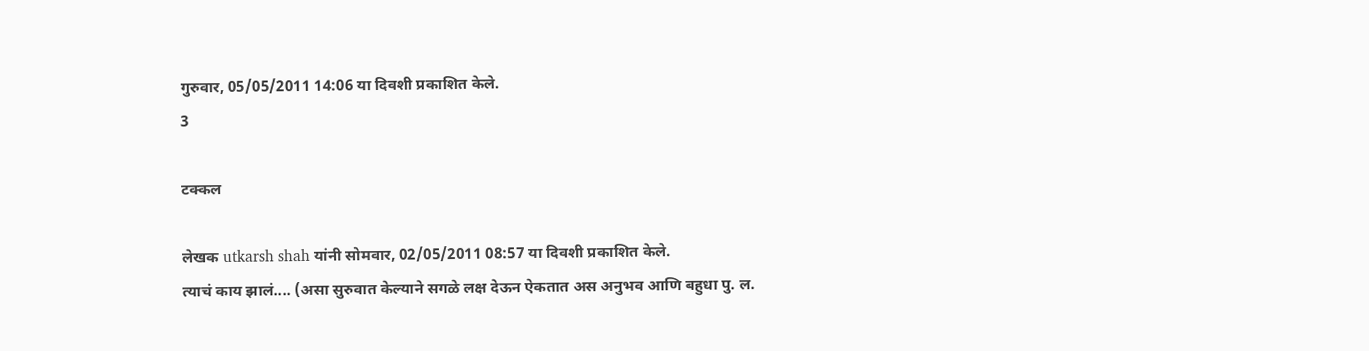गुरुवार, 05/05/2011 14:06 या दिवशी प्रकाशित केले.
3

टक्कल

लेखक utkarsh shah यांनी सोमवार, 02/05/2011 08:57 या दिवशी प्रकाशित केले.
त्याचं काय झालं.... (असा सुरुवात केल्याने सगळे लक्ष देऊन ऐकतात अस अनुभव आणि बहुधा पु. ल.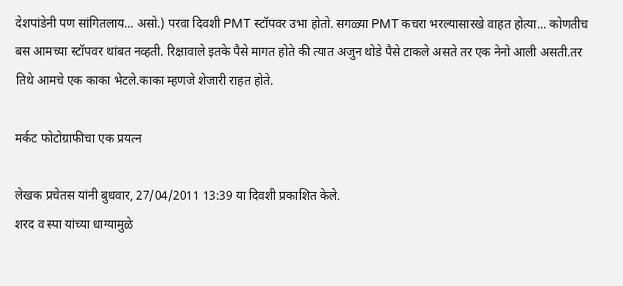देशपांडेनी पण सांगितलाय... असो.) परवा दिवशी PMT स्टॉपवर उभा होतो. सगळ्या PMT कचरा भरल्यासारखे वाहत होत्या... कोणतीच बस आमच्या स्टॉपवर थांबत नव्हती. रिक्षावाले इतके पैसे मागत होते की त्यात अजुन थोडे पैसे टाकले असते तर एक नेनो आली असती.तर तिथे आमचे एक काका भेटले.काका म्हणजे शेजारी राहत होते.

मर्कट फोटोग्राफीचा एक प्रयत्न

लेखक प्रचेतस यांनी बुधवार, 27/04/2011 13:39 या दिवशी प्रकाशित केले.
शरद व स्पा यांच्या धाग्यामुळे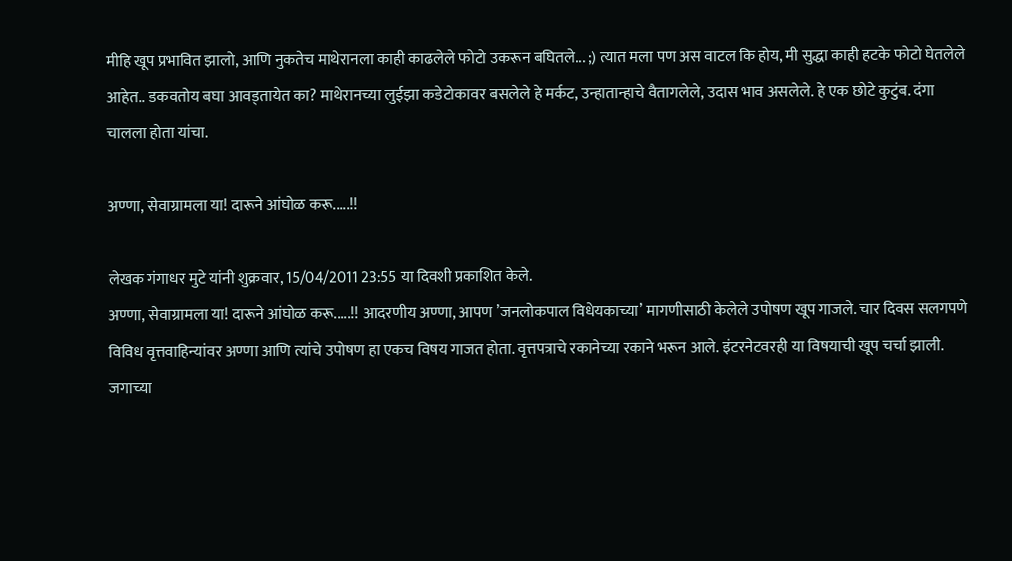मीहि खूप प्रभावित झालो, आणि नुकतेच माथेरानला काही काढलेले फोटो उकरून बघितले... ;) त्यात मला पण अस वाटल कि होय, मी सुद्धा काही हटके फोटो घेतलेले आहेत.. डकवतोय बघा आवड्तायेत का? माथेरानच्या लुईझा कडेटोकावर बसलेले हे मर्कट, उन्हातान्हाचे वैतागलेले, उदास भाव असलेले. हे एक छोटे कुटुंब. दंगा चालला होता यांचा.

अण्णा, सेवाग्रामला या! दारूने आंघोळ करू.....!!

लेखक गंगाधर मुटे यांनी शुक्रवार, 15/04/2011 23:55 या दिवशी प्रकाशित केले.
अण्णा, सेवाग्रामला या! दारूने आंघोळ करू.....!! आदरणीय अण्णा, आपण ’जनलोकपाल विधेयकाच्या’ मागणीसाठी केलेले उपोषण खूप गाजले. चार दिवस सलगपणे विविध वृत्तवाहिन्यांवर अण्णा आणि त्यांचे उपोषण हा एकच विषय गाजत होता. वृत्तपत्राचे रकानेच्या रकाने भरून आले. इंटरनेटवरही या विषयाची खूप चर्चा झाली. जगाच्या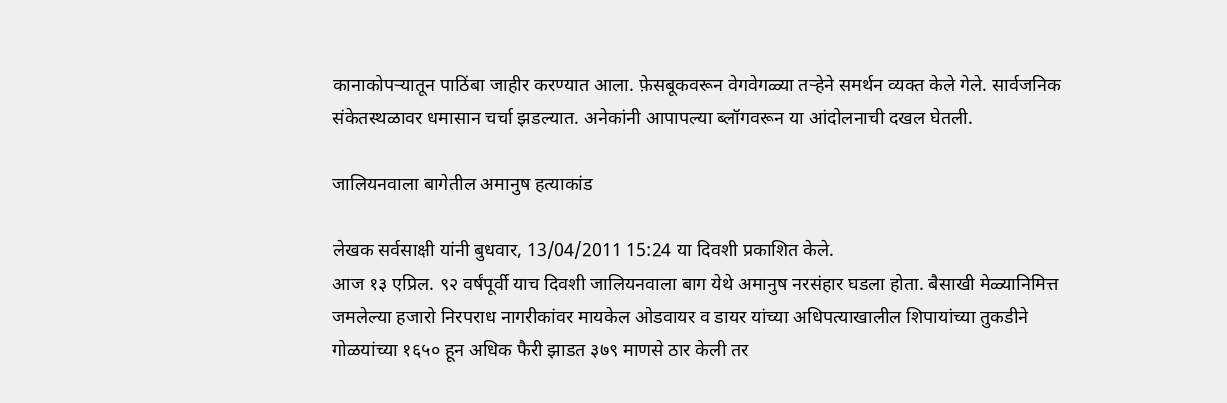कानाकोपर्‍यातून पाठिंबा जाहीर करण्यात आला. फ़ेसबूकवरून वेगवेगळ्या तर्‍हेने समर्थन व्यक्त केले गेले. सार्वजनिक संकेतस्थळावर धमासान चर्चा झडल्यात. अनेकांनी आपापल्या ब्लॉगवरून या आंदोलनाची दखल घेतली.

जालियनवाला बागेतील अमानुष हत्याकांड

लेखक सर्वसाक्षी यांनी बुधवार, 13/04/2011 15:24 या दिवशी प्रकाशित केले.
आज १३ एप्रिल. ९२ वर्षंपूर्वी याच दिवशी जालियनवाला बाग येथे अमानुष नरसंहार घडला होता. बैसाखी मेळ्यानिमित्त जमलेल्या हजारो निरपराध नागरीकांवर मायकेल ओडवायर व डायर यांच्या अधिपत्याखालील शिपायांच्या तुकडीने गोळयांच्या १६५० हून अधिक फैरी झाडत ३७९ माणसे ठार केली तर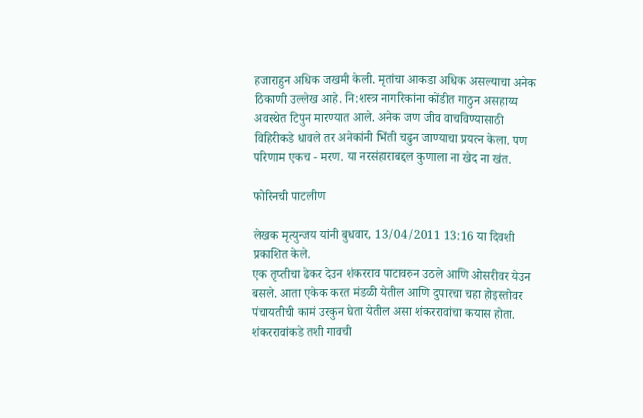हजाराहुन अधिक जखमी केली. मृतांचा आकडा अधिक असल्याचा अनेक ठिकाणी उल्लेख आहे. नि:शस्त्र नागरिकांना कोंडीत गाठुन असहाय्य अवस्थेत टिपुन मारण्यात आले. अनेक जण जीव वाचविण्यासाठी विहिरीकडे धावले तर अनेकांनी भिंती चढुन जाण्याचा प्रयत्न केला. पण परिणाम एकच - मरण. या नरसंहाराबद्दल कुणाला ना खेद ना खंत.

फोरिनची पाटलीण

लेखक मृत्युन्जय यांनी बुधवार, 13/04/2011 13:16 या दिवशी प्रकाशित केले.
एक तृप्तीचा ढेकर देउन शंकरराव पाटावरुन उठले आणि ओसरीवर येउन बसले. आता एकेक करत मंडळी येतील आणि दुपारचा चहा होइस्तोवर पंचायतीची कामं उरकुन घेता येतील असा शंकररावांचा कयास होता. शंकररावांकडे तशी गावची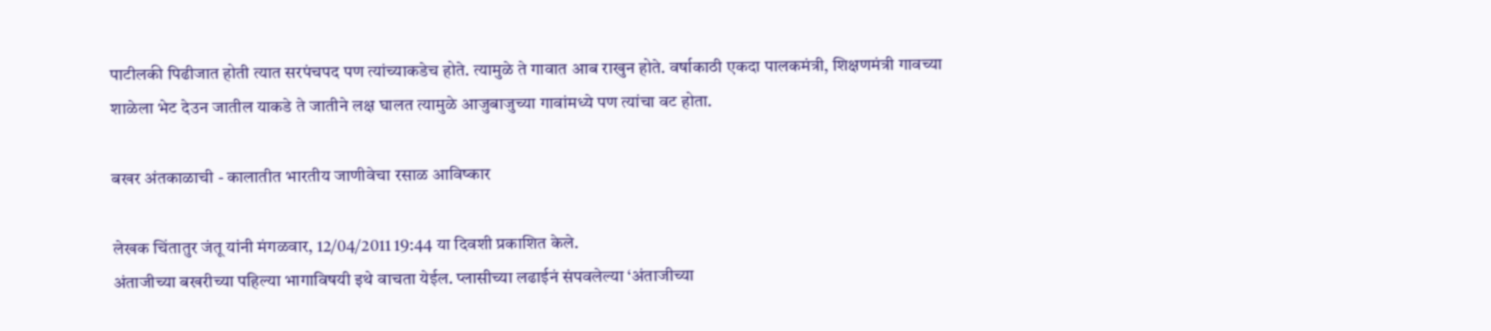पाटीलकी पिढीजात होती त्यात सरपंचपद पण त्यांच्याकडेच होते. त्यामुळे ते गावात आब राखुन होते. वर्षाकाठी एकदा पालकमंत्री, शिक्षणमंत्री गावच्या शाळेला भेट देउन जातील याकडे ते जातीने लक्ष घालत त्यामुळे आजुबाजुच्या गावांमध्ये पण त्यांचा वट होता.

बखर अंतकाळाची - कालातीत भारतीय जाणीवेचा रसाळ आविष्कार

लेखक चिंतातुर जंतू यांनी मंगळवार, 12/04/2011 19:44 या दिवशी प्रकाशित केले.
अंताजीच्या बखरीच्या पहिल्या भागाविषयी इथे वाचता येईल. प्लासीच्या लढाईनं संपवलेल्या ‘अंताजीच्या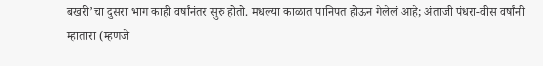बखरी’चा दुसरा भाग काही वर्षांनंतर सुरु होतो. मधल्या काळात पानिपत होऊन गेलेलं आहे; अंताजी पंधरा-वीस वर्षांनी म्हातारा (म्हणजे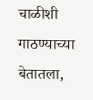चाळीशी गाठण्याच्या बेतातला,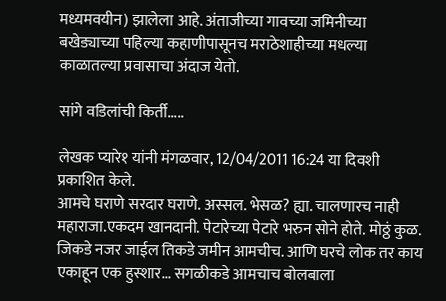मध्यमवयीन) झालेला आहे. अंताजीच्या गावच्या जमिनीच्या बखेड्याच्या पहिल्या कहाणीपासूनच मराठेशाहीच्या मधल्या काळातल्या प्रवासाचा अंदाज येतो.

सांगे वडिलांची किर्ती.....

लेखक प्यारे१ यांनी मंगळवार, 12/04/2011 16:24 या दिवशी प्रकाशित केले.
आमचे घराणे सरदार घराणे. अस्सल. भेसळ? ह्या. चालणारच नाही महाराजा.एकदम खानदानी. पेटारेच्या पेटारे भरुन सोने होते. मोठ्ठं कुळ. जिकडे नजर जाईल तिकडे जमीन आमचीच. आणि घरचे लोक तर काय एकाहून एक हुस्शार... सगळीकडे आमचाच बोलबाला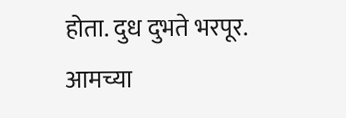होता. दुध दुभते भरपूर. आमच्या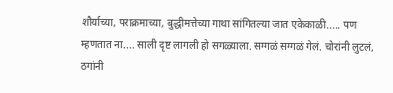शौर्याच्या, पराक्रमाच्या, बुद्धीमत्तेच्या गाथा सांगितल्या जात एकेकाळी..... पण म्हणतात ना.... साली दृष्ट लागली हो सगळ्याला. सग्गळं सग्गळं गेलं. चोरांनी लुटलं, ठगांनी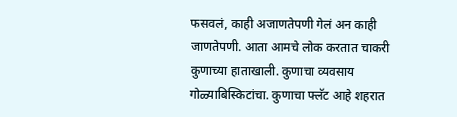फसवलं, काही अजाणतेपणी गेलं अन काही जाणतेपणी. आता आमचे लोक करतात चाकरी कुणाच्या हाताखाली. कुणाचा व्यवसाय गोळ्याबिस्किटांचा. कुणाचा फ्लॅट आहे शहरात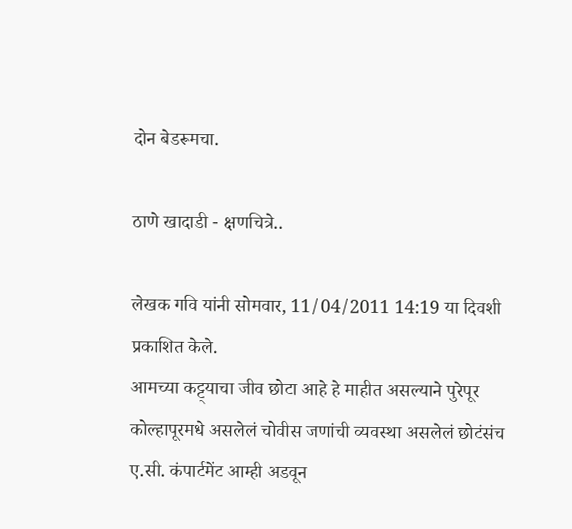दोन बेडरूमचा.

ठाणे खादाडी - क्षणचित्रे..

लेखक गवि यांनी सोमवार, 11/04/2011 14:19 या दिवशी प्रकाशित केले.
आमच्या कट्ट्याचा जीव छोटा आहे हे माहीत असल्याने पुरेपूर कोल्हापूरमधे असलेलं चोवीस जणांची व्यवस्था असलेलं छोटंसंच ए.सी. कंपार्टमेंट आम्ही अडवून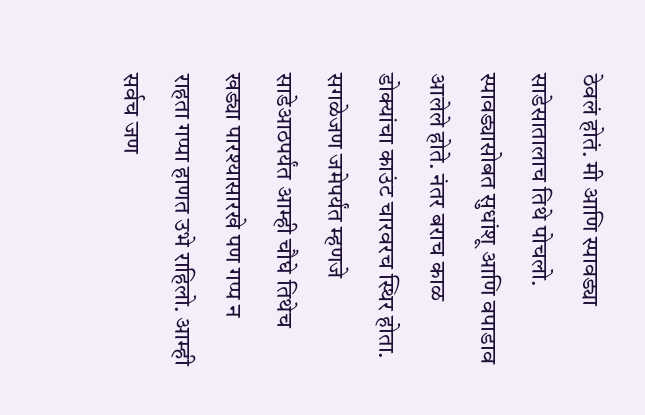ठेवलं होतं. मी आणि स्पावड्या साडेसातालाच तिथे पोचलो. स्पावड्यासोबत सुधांशू आणि वपाडाव आलेले होते. नंतर बराच काळ डोक्यांचा काउंट चारवरच स्थिर होता. सगळेजण जमेपर्यंत म्हणजे साडेआठपर्यंत आम्ही चौघे तिथेच खड्या पारश्यासारखे पण गप्प न राहता गप्पा हाणत उभे राहिलो. आम्ही सर्वच जण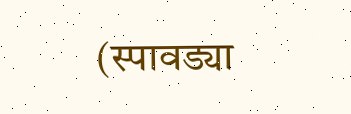(स्पावड्या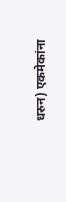धरुन) एकमेकांना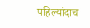पहिल्यांदाच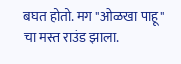बघत होतो. मग "ओळखा पाहू" चा मस्त राउंड झाला.